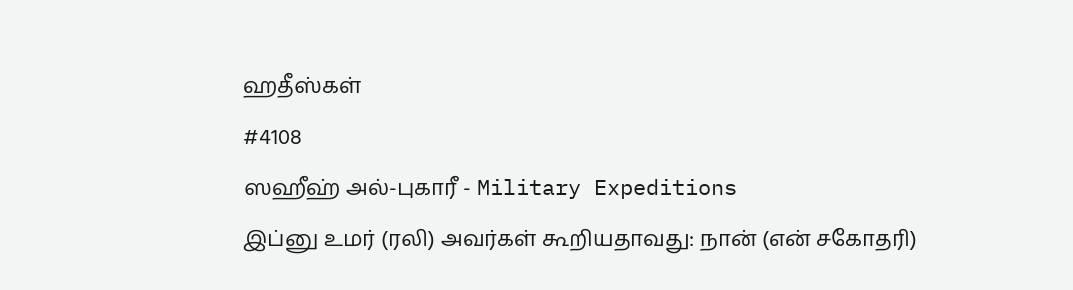ஹதீஸ்கள்
#4108
ஸஹீஹ் அல்-புகாரீ - Military Expeditions
இப்னு உமர் (ரலி) அவர்கள் கூறியதாவது: நான் (என் சகோதரி)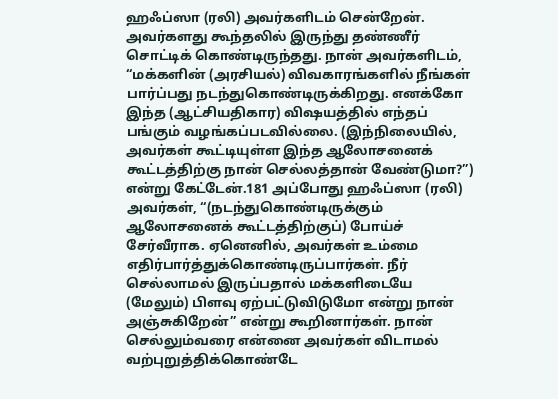ஹஃப்ஸா (ரலி) அவர்களிடம் சென்றேன். அவர்களது கூந்தலில் இருந்து தண்ணீர் சொட்டிக் கொண்டிருந்தது. நான் அவர்களிடம், “மக்களின் (அரசியல்) விவகாரங்களில் நீங்கள் பார்ப்பது நடந்துகொண்டிருக்கிறது. எனக்கோ இந்த (ஆட்சியதிகார) விஷயத்தில் எந்தப் பங்கும் வழங்கப்படவில்லை. (இந்நிலையில், அவர்கள் கூட்டியுள்ள இந்த ஆலோசனைக் கூட்டத்திற்கு நான் செல்லத்தான் வேண்டுமா?”) என்று கேட்டேன்.181 அப்போது ஹஃப்ஸா (ரலி) அவர்கள், “(நடந்துகொண்டிருக்கும் ஆலோசனைக் கூட்டத்திற்குப்) போய்ச் சேர்வீராக. ஏனெனில், அவர்கள் உம்மை எதிர்பார்த்துக்கொண்டிருப்பார்கள். நீர் செல்லாமல் இருப்பதால் மக்களிடையே (மேலும்) பிளவு ஏற்பட்டுவிடுமோ என்று நான் அஞ்சுகிறேன்” என்று கூறினார்கள். நான் செல்லும்வரை என்னை அவர்கள் விடாமல் வற்புறுத்திக்கொண்டே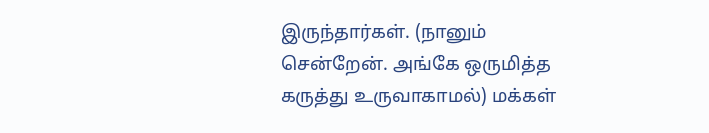இருந்தார்கள். (நானும் சென்றேன். அங்கே ஒருமித்த கருத்து உருவாகாமல்) மக்கள்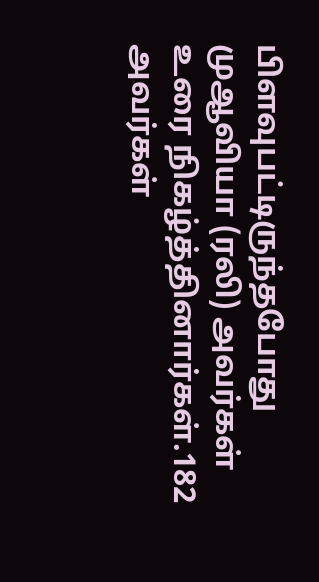பிளவுபட்டிருந்தபோது முஆவியா (ரலி) அவர்கள் உரை நிகழ்த்தினார்கள்.182 அவர்கள்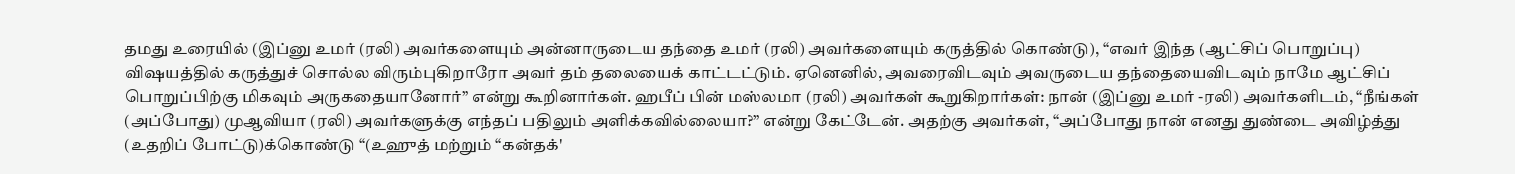தமது உரையில் (இப்னு உமர் (ரலி) அவர்களையும் அன்னாருடைய தந்தை உமர் (ரலி) அவர்களையும் கருத்தில் கொண்டு), “எவர் இந்த (ஆட்சிப் பொறுப்பு) விஷயத்தில் கருத்துச் சொல்ல விரும்புகிறாரோ அவர் தம் தலையைக் காட்டட்டும். ஏனெனில், அவரைவிடவும் அவருடைய தந்தையைவிடவும் நாமே ஆட்சிப் பொறுப்பிற்கு மிகவும் அருகதையானோர்” என்று கூறினார்கள். ஹபீப் பின் மஸ்லமா (ரலி) அவர்கள் கூறுகிறார்கள்: நான் (இப்னு உமர் -ரலி) அவர்களிடம், “நீங்கள் (அப்போது) முஆவியா (ரலி) அவர்களுக்கு எந்தப் பதிலும் அளிக்கவில்லையா?” என்று கேட்டேன். அதற்கு அவர்கள், “அப்போது நான் எனது துண்டை அவிழ்த்து (உதறிப் போட்டு)க்கொண்டு “(உஹுத் மற்றும் “கன்தக்'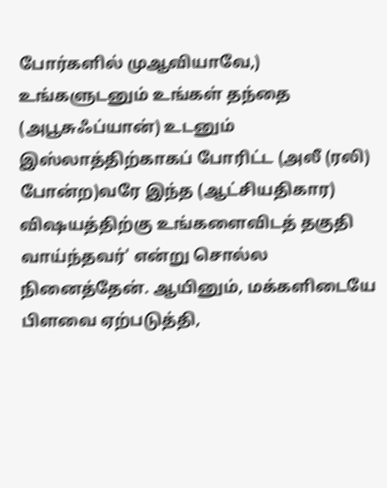போர்களில் முஆவியாவே,) உங்களுடனும் உங்கள் தந்தை (அபூசுஃப்யான்) உடனும் இஸ்லாத்திற்காகப் போரிட்ட (அலீ (ரலி) போன்ற)வரே இந்த (ஆட்சியதிகார) விஷயத்திற்கு உங்களைவிடத் தகுதி வாய்ந்தவர்' என்று சொல்ல நினைத்தேன். ஆயினும், மக்களிடையே பிளவை ஏற்படுத்தி,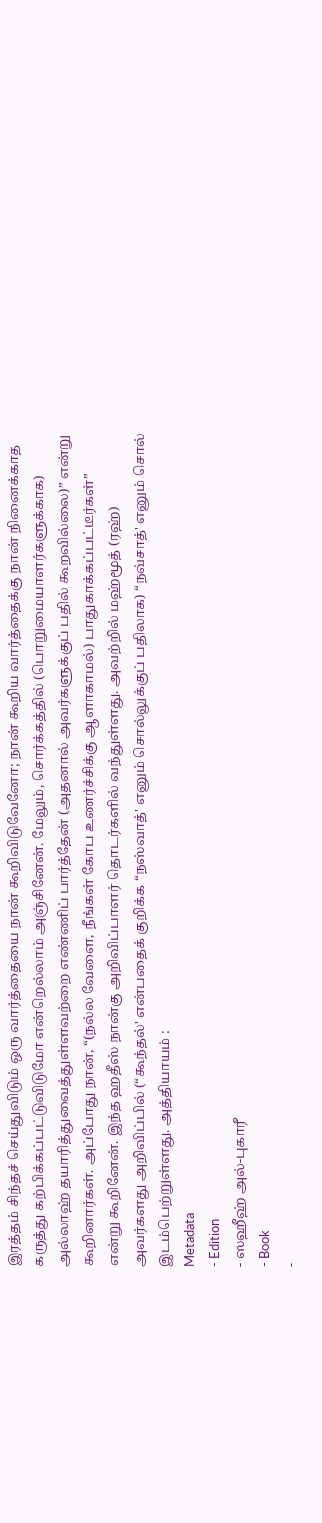இரத்தம் சிந்தச் செய்துவிடும் ஒரு வார்த்தையை நான் கூறிவிடுவேனோ; நான் கூறிய வார்த்தைக்கு நான் நினைக்காத கருத்து கற்பிக்கப்பட்டுவிடுமோ என்றெல்லாம் அஞ்சினேன். மேலும், சொர்க்கத்தில் (பொறுமையாளர்களுக்காக) அல்லாஹ் தயாரித்துவைத்துள்ளவற்றை எண்ணிப் பார்த்தேன் (அதனால் அவர்களுக்குப் பதில் கூறவில்லை)” என்று கூறினார்கள். அப்போது நான், “(நல்ல வேளை, நீங்கள் கோப உணர்ச்சிக்கு ஆளாகாமல்) பாதுகாக்கப்பட்டீர்கள்” என்று கூறினேன். இந்த ஹதீஸ் நான்கு அறிவிப்பாளர் தொடர்களில் வந்துள்ளது. அவற்றில் மஹ்மூத் (ரஹ்) அவர்களது அறிவிப்பில் (“கூந்தல்' என்பதைக் குறிக்க “நஸ்வாத்' எனும் சொல்லுக்குப் பதிலாக) “நவ்சாத்' எனும் சொல் இடம்பெற்றுள்ளது. அத்தியாயம் :
Metadata
- Edition
- ஸஹீஹ் அல்-புகாரீ
- Book
-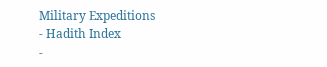Military Expeditions
- Hadith Index
-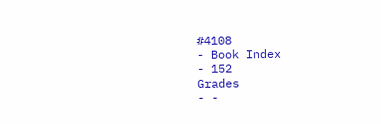#4108
- Book Index
- 152
Grades
- -